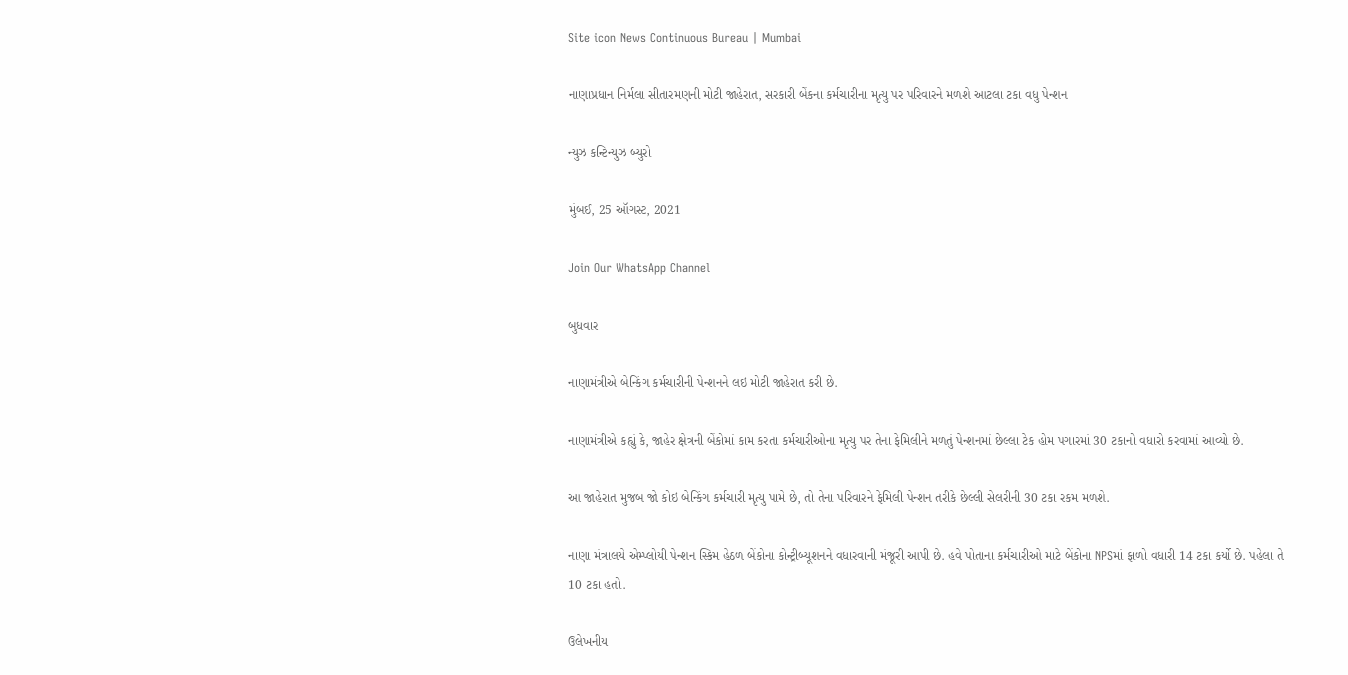Site icon News Continuous Bureau | Mumbai

નાણાપ્રધાન નિર્મલા સીતારમણની મોટી જાહેરાત, સરકારી બેંકના કર્મચારીના મૃત્યુ પર પરિવારને મળશે આટલા ટકા વધુ પેન્શન

ન્યુઝ કન્ટિન્યુઝ બ્યુરો

મુંબઈ, 25 ઑગસ્ટ, 2021

Join Our WhatsApp Channel

બુધવાર

નાણામંત્રીએ બેન્કિંગ કર્મચારીની પેન્શનને લઇ મોટી જાહેરાત કરી છે.

નાણામંત્રીએ કહ્યું કે, જાહેર ક્ષેત્રની બેંકોમાં કામ કરતા કર્મચારીઓના મૃત્યુ પર તેના ફેમિલીને મળતું પેન્શનમાં છેલ્લા ટેક હોમ પગારમાં 30 ટકાનો વધારો કરવામાં આવ્યો છે.

આ જાહેરાત મુજબ જો કોઇ બેન્કિંગ કર્મચારી મૃત્યુ પામે છે, તો તેના પરિવારને ફેમિલી પેન્શન તરીકે છેલ્લી સેલરીની 30 ટકા રકમ મળશે.

નાણા મંત્રાલયે એમ્પ્લોયી પેન્શન સ્કિમ હેઠળ બેંકોના કોન્ટ્રીબ્યૂશનને વધારવાની મંજૂરી આપી છે. હવે પોતાના કર્મચારીઓ માટે બેંકોના NPSમાં ફાળો વધારી 14 ટકા કર્યો છે. પહેલા તે 10 ટકા હતો.

ઉલેખનીય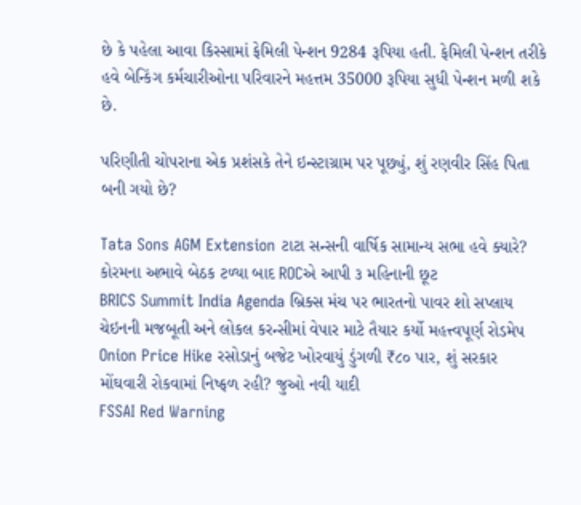છે કે પહેલા આવા કિસ્સામાં ફેમિલી પેન્શન 9284 રૂપિયા હતી. ફેમિલી પેન્શન તરીકે હવે બેન્કિંગ કર્મચારીઓના પરિવારને મહત્તમ 35000 રૂપિયા સુધી પેન્શન મળી શકે છે.

પરિણીતી ચોપરાના એક પ્રશંસકે તેને ઇન્સ્ટાગ્રામ પર પૂછ્યું, શું રણવીર સિંહ પિતા બની ગયો છે?

Tata Sons AGM Extension ટાટા સન્સની વાર્ષિક સામાન્ય સભા હવે ક્યારે? કોરમના અભાવે બેઠક ટળ્યા બાદ ROCએ આપી ૩ મહિનાની છૂટ
BRICS Summit India Agenda બ્રિક્સ મંચ પર ભારતનો પાવર શો સપ્લાય ચેઇનની મજબૂતી અને લોકલ કરન્સીમાં વેપાર માટે તૈયાર કર્યો મહત્ત્વપૂર્ણ રોડમેપ
Onion Price Hike રસોડાનું બજેટ ખોરવાયું ડુંગળી ₹૮૦ પાર, શું સરકાર મોંઘવારી રોકવામાં નિષ્ફળ રહી? જુઓ નવી યાદી
FSSAI Red Warning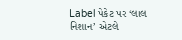Label પેકેટ પર ‘લાલ નિશાન’ એટલે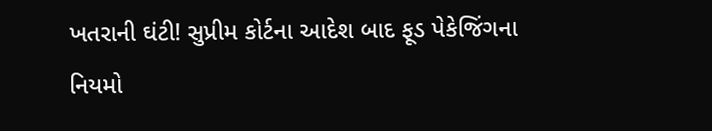ખતરાની ઘંટી! સુપ્રીમ કોર્ટના આદેશ બાદ ફૂડ પેકેજિંગના નિયમો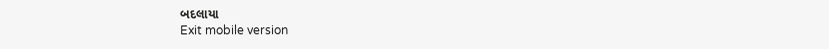બદલાયા
Exit mobile version